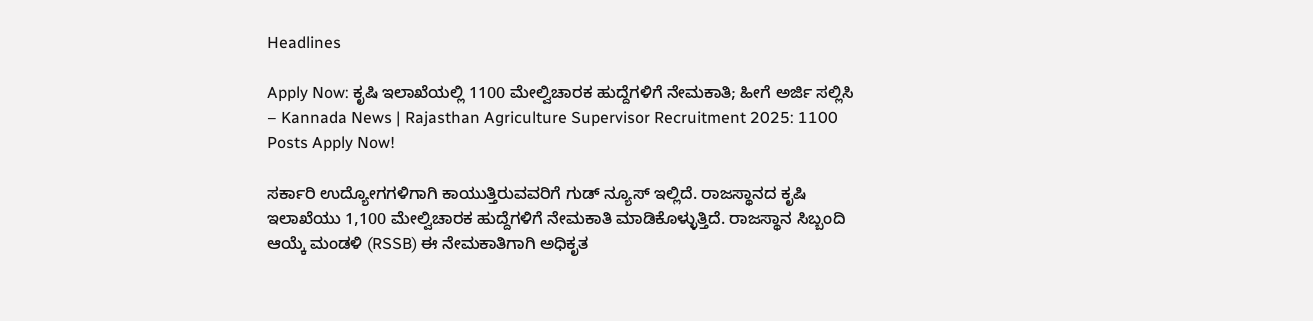Headlines

Apply Now: ಕೃಷಿ ಇಲಾಖೆಯಲ್ಲಿ 1100 ಮೇಲ್ವಿಚಾರಕ ಹುದ್ದೆಗಳಿಗೆ ನೇಮಕಾತಿ; ಹೀಗೆ ಅರ್ಜಿ ಸಲ್ಲಿಸಿ – Kannada News | Rajasthan Agriculture Supervisor Recruitment 2025: 1100 Posts Apply Now!

ಸರ್ಕಾರಿ ಉದ್ಯೋಗಗಳಿಗಾಗಿ ಕಾಯುತ್ತಿರುವವರಿಗೆ ಗುಡ್ ನ್ಯೂಸ್ ಇಲ್ಲಿದೆ. ರಾಜಸ್ಥಾನದ ಕೃಷಿ ಇಲಾಖೆಯು 1,100 ಮೇಲ್ವಿಚಾರಕ ಹುದ್ದೆಗಳಿಗೆ ನೇಮಕಾತಿ ಮಾಡಿಕೊಳ್ಳುತ್ತಿದೆ. ರಾಜಸ್ಥಾನ ಸಿಬ್ಬಂದಿ ಆಯ್ಕೆ ಮಂಡಳಿ (RSSB) ಈ ನೇಮಕಾತಿಗಾಗಿ ಅಧಿಕೃತ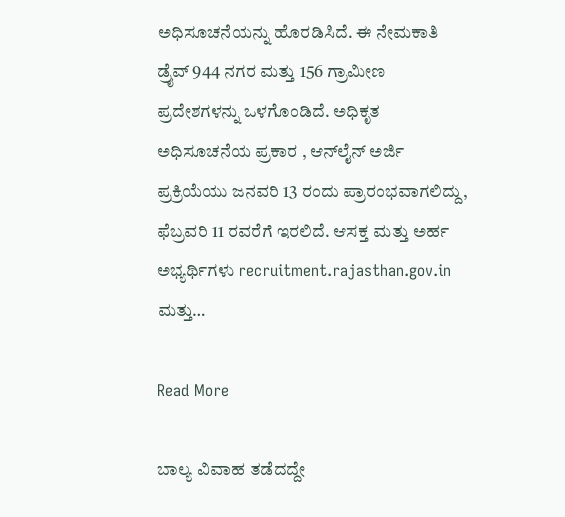ಅಧಿಸೂಚನೆಯನ್ನು ಹೊರಡಿಸಿದೆ. ಈ ನೇಮಕಾತಿ ಡ್ರೈವ್ 944 ನಗರ ಮತ್ತು 156 ಗ್ರಾಮೀಣ ಪ್ರದೇಶಗಳನ್ನು ಒಳಗೊಂಡಿದೆ. ಅಧಿಕೃತ ಅಧಿಸೂಚನೆಯ ಪ್ರಕಾರ , ಆನ್‌ಲೈನ್ ಅರ್ಜಿ ಪ್ರಕ್ರಿಯೆಯು ಜನವರಿ 13 ರಂದು ಪ್ರಾರಂಭವಾಗಲಿದ್ದು, ಫೆಬ್ರವರಿ 11 ರವರೆಗೆ ಇರಲಿದೆ. ಆಸಕ್ತ ಮತ್ತು ಅರ್ಹ ಅಭ್ಯರ್ಥಿಗಳು recruitment.rajasthan.gov.in ಮತ್ತು…

Read More

ಬಾಲ್ಯ ವಿವಾಹ ತಡೆದದ್ದೇ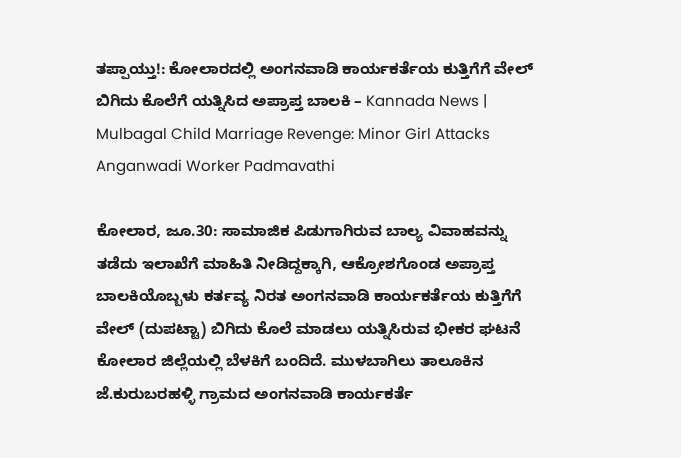ತಪ್ಪಾಯ್ತು!: ಕೋಲಾರದಲ್ಲಿ ಅಂಗನವಾಡಿ ಕಾರ್ಯಕರ್ತೆಯ ಕುತ್ತಿಗೆಗೆ ವೇಲ್ ಬಿಗಿದು ಕೊಲೆಗೆ ಯತ್ನಿಸಿದ ಅಪ್ರಾಪ್ತ ಬಾಲಕಿ – Kannada News | Mulbagal Child Marriage Revenge: Minor Girl Attacks Anganwadi Worker Padmavathi

ಕೋಲಾರ, ಜೂ.30: ಸಾಮಾಜಿಕ ಪಿಡುಗಾಗಿರುವ ಬಾಲ್ಯ ವಿವಾಹವನ್ನು ತಡೆದು ಇಲಾಖೆಗೆ ಮಾಹಿತಿ ನೀಡಿದ್ದಕ್ಕಾಗಿ, ಆಕ್ರೋಶಗೊಂಡ ಅಪ್ರಾಪ್ತ ಬಾಲಕಿಯೊಬ್ಬಳು ಕರ್ತವ್ಯ ನಿರತ ಅಂಗನವಾಡಿ ಕಾರ್ಯಕರ್ತೆಯ ಕುತ್ತಿಗೆಗೆ ವೇಲ್ (ದುಪಟ್ಟಾ) ಬಿಗಿದು ಕೊಲೆ ಮಾಡಲು ಯತ್ನಿಸಿರುವ ಭೀಕರ ಘಟನೆ ಕೋಲಾರ ಜಿಲ್ಲೆಯಲ್ಲಿ ಬೆಳಕಿಗೆ ಬಂದಿದೆ. ಮುಳಬಾಗಿಲು ತಾಲೂಕಿನ ಜೆ.ಕುರುಬರಹಳ್ಳಿ ಗ್ರಾಮದ ಅಂಗನವಾಡಿ ಕಾರ್ಯಕರ್ತೆ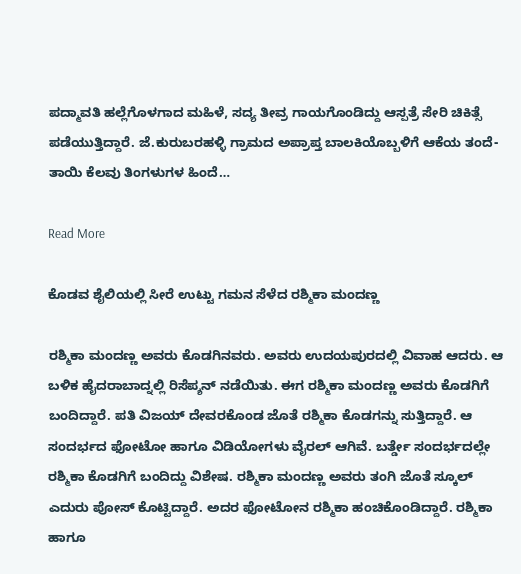ಪದ್ಮಾವತಿ ಹಲ್ಲೆಗೊಳಗಾದ ಮಹಿಳೆ, ಸದ್ಯ ತೀವ್ರ ಗಾಯಗೊಂಡಿದ್ದು ಆಸ್ಪತ್ರೆ ಸೇರಿ ಚಿಕಿತ್ಸೆ ಪಡೆಯುತ್ತಿದ್ದಾರೆ. ಜೆ.ಕುರುಬರಹಳ್ಳಿ ಗ್ರಾಮದ ಅಪ್ರಾಪ್ತ ಬಾಲಕಿಯೊಬ್ಬಳಿಗೆ ಆಕೆಯ ತಂದೆ-ತಾಯಿ ಕೆಲವು ತಿಂಗಳುಗಳ ಹಿಂದೆ…

Read More

ಕೊಡವ ಶೈಲಿಯಲ್ಲಿ ಸೀರೆ ಉಟ್ಟು ಗಮನ ಸೆಳೆದ ರಶ್ಮಿಕಾ ಮಂದಣ್ಣ

ರಶ್ಮಿಕಾ ಮಂದಣ್ಣ ಅವರು ಕೊಡಗಿನವರು. ಅವರು ಉದಯಪುರದಲ್ಲಿ ವಿವಾಹ ಆದರು. ಆ ಬಳಿಕ ಹೈದರಾಬಾದ್ನಲ್ಲಿ ರಿಸೆಪ್ಶನ್ ನಡೆಯಿತು. ಈಗ ರಶ್ಮಿಕಾ ಮಂದಣ್ಣ ಅವರು ಕೊಡಗಿಗೆ ಬಂದಿದ್ದಾರೆ. ಪತಿ ವಿಜಯ್ ದೇವರಕೊಂಡ ಜೊತೆ ರಶ್ಮಿಕಾ ಕೊಡಗನ್ನು ಸುತ್ತಿದ್ದಾರೆ. ಆ ಸಂದರ್ಭದ ಫೋಟೋ ಹಾಗೂ ವಿಡಿಯೋಗಳು ವೈರಲ್ ಆಗಿವೆ. ಬರ್ತ್ಡೇ ಸಂದರ್ಭದಲ್ಲೇ ರಶ್ಮಿಕಾ ಕೊಡಗಿಗೆ ಬಂದಿದ್ದು ವಿಶೇಷ. ರಶ್ಮಿಕಾ ಮಂದಣ್ಣ ಅವರು ತಂಗಿ ಜೊತೆ ಸ್ಕೂಲ್ ಎದುರು ಪೋಸ್ ಕೊಟ್ಟಿದ್ದಾರೆ. ಅದರ ಫೋಟೋನ ರಶ್ಮಿಕಾ ಹಂಚಿಕೊಂಡಿದ್ದಾರೆ. ರಶ್ಮಿಕಾ ಹಾಗೂ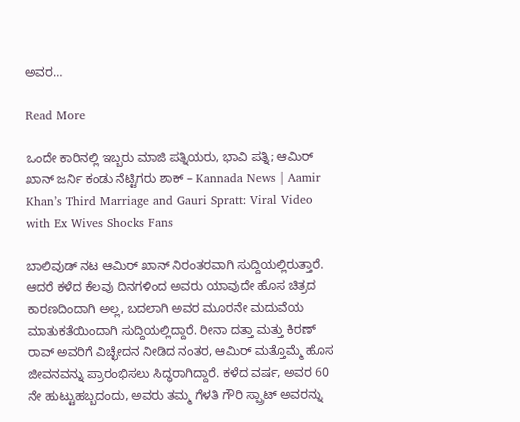ಅವರ…

Read More

ಒಂದೇ ಕಾರಿನಲ್ಲಿ ಇಬ್ಬರು ಮಾಜಿ ಪತ್ನಿಯರು, ಭಾವಿ ಪತ್ನಿ; ಆಮಿರ್ ಖಾನ್ ಜರ್ನಿ ಕಂಡು ನೆಟ್ಟಿಗರು ಶಾಕ್ – Kannada News | Aamir Khan’s Third Marriage and Gauri Spratt: Viral Video with Ex Wives Shocks Fans

ಬಾಲಿವುಡ್ ನಟ ಆಮಿರ್ ಖಾನ್ ನಿರಂತರವಾಗಿ ಸುದ್ದಿಯಲ್ಲಿರುತ್ತಾರೆ. ಆದರೆ ಕಳೆದ ಕೆಲವು ದಿನಗಳಿಂದ ಅವರು ಯಾವುದೇ ಹೊಸ ಚಿತ್ರದ ಕಾರಣದಿಂದಾಗಿ ಅಲ್ಲ, ಬದಲಾಗಿ ಅವರ ಮೂರನೇ ಮದುವೆಯ ಮಾತುಕತೆಯಿಂದಾಗಿ ಸುದ್ದಿಯಲ್ಲಿದ್ದಾರೆ. ರೀನಾ ದತ್ತಾ ಮತ್ತು ಕಿರಣ್ ರಾವ್ ಅವರಿಗೆ ವಿಚ್ಛೇದನ ನೀಡಿದ ನಂತರ, ಆಮಿರ್ ಮತ್ತೊಮ್ಮೆ ಹೊಸ ಜೀವನವನ್ನು ಪ್ರಾರಂಭಿಸಲು ಸಿದ್ಧರಾಗಿದ್ದಾರೆ. ಕಳೆದ ವರ್ಷ, ಅವರ 60 ನೇ ಹುಟ್ಟುಹಬ್ಬದಂದು, ಅವರು ತಮ್ಮ ಗೆಳತಿ ಗೌರಿ ಸ್ಪ್ರಾಟ್ ಅವರನ್ನು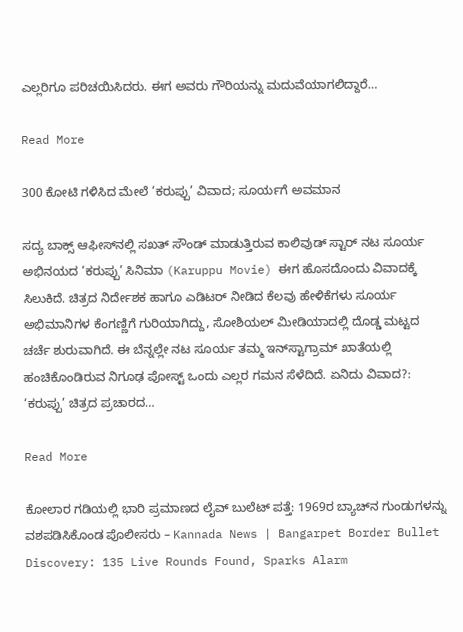ಎಲ್ಲರಿಗೂ ಪರಿಚಯಿಸಿದರು. ಈಗ ಅವರು ಗೌರಿಯನ್ನು ಮದುವೆಯಾಗಲಿದ್ದಾರೆ…

Read More

300 ಕೋಟಿ ಗಳಿಸಿದ ಮೇಲೆ ‘ಕರುಪ್ಪು’ ವಿವಾದ; ಸೂರ್ಯಗೆ ಅವಮಾನ

ಸದ್ಯ ಬಾಕ್ಸ್ ಆಫೀಸ್‌ನಲ್ಲಿ ಸಖತ್ ಸೌಂಡ್ ಮಾಡುತ್ತಿರುವ ಕಾಲಿವುಡ್ ಸ್ಟಾರ್ ನಟ ಸೂರ್ಯ ಅಭಿನಯದ ‘ಕರುಪ್ಪು’ ಸಿನಿಮಾ (Karuppu Movie) ಈಗ ಹೊಸದೊಂದು ವಿವಾದಕ್ಕೆ ಸಿಲುಕಿದೆ. ಚಿತ್ರದ ನಿರ್ದೇಶಕ ಹಾಗೂ ಎಡಿಟರ್ ನೀಡಿದ ಕೆಲವು ಹೇಳಿಕೆಗಳು ಸೂರ್ಯ ಅಭಿಮಾನಿಗಳ ಕೆಂಗಣ್ಣಿಗೆ ಗುರಿಯಾಗಿದ್ದು, ಸೋಶಿಯಲ್ ಮೀಡಿಯಾದಲ್ಲಿ ದೊಡ್ಡ ಮಟ್ಟದ ಚರ್ಚೆ ಶುರುವಾಗಿದೆ. ಈ ಬೆನ್ನಲ್ಲೇ ನಟ ಸೂರ್ಯ ತಮ್ಮ ಇನ್‌ಸ್ಟಾಗ್ರಾಮ್ ಖಾತೆಯಲ್ಲಿ ಹಂಚಿಕೊಂಡಿರುವ ನಿಗೂಢ ಪೋಸ್ಟ್ ಒಂದು ಎಲ್ಲರ ಗಮನ ಸೆಳೆದಿದೆ. ಏನಿದು ವಿವಾದ?: ‘ಕರುಪ್ಪು’ ಚಿತ್ರದ ಪ್ರಚಾರದ…

Read More

ಕೋಲಾರ ಗಡಿಯಲ್ಲಿ ಭಾರಿ ಪ್ರಮಾಣದ ಲೈವ್ ಬುಲೆಟ್ ಪತ್ತೆ: 1969ರ ಬ್ಯಾಚ್‌ನ ಗುಂಡುಗಳನ್ನು ವಶಪಡಿಸಿಕೊಂಡ ಪೊಲೀಸರು – Kannada News | Bangarpet Border Bullet Discovery: 135 Live Rounds Found, Sparks Alarm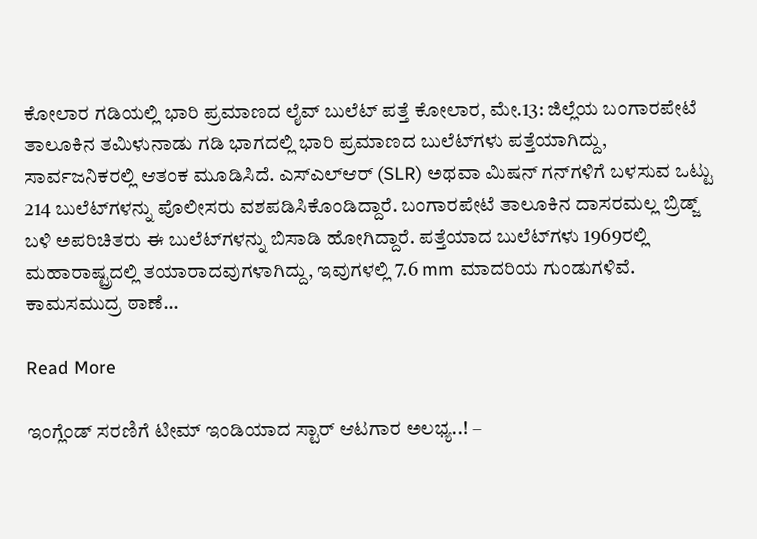ಕೋಲಾರ ಗಡಿಯಲ್ಲಿ ಭಾರಿ ಪ್ರಮಾಣದ ಲೈವ್ ಬುಲೆಟ್ ಪತ್ತೆ ಕೋಲಾರ, ಮೇ.13: ಜಿಲ್ಲೆಯ ಬಂಗಾರಪೇಟೆ ತಾಲೂಕಿನ ತಮಿಳುನಾಡು ಗಡಿ ಭಾಗದಲ್ಲಿ ಭಾರಿ ಪ್ರಮಾಣದ ಬುಲೆಟ್‌ಗಳು ಪತ್ತೆಯಾಗಿದ್ದು, ಸಾರ್ವಜನಿಕರಲ್ಲಿ ಆತಂಕ ಮೂಡಿಸಿದೆ. ಎಸ್‌ಎಲ್‌ಆರ್ (SLR) ಅಥವಾ ಮಿಷನ್ ಗನ್‌ಗಳಿಗೆ ಬಳಸುವ ಒಟ್ಟು 214 ಬುಲೆಟ್‌ಗಳನ್ನು ಪೊಲೀಸರು ವಶಪಡಿಸಿಕೊಂಡಿದ್ದಾರೆ. ಬಂಗಾರಪೇಟೆ ತಾಲೂಕಿನ ದಾಸರಮಲ್ಲ ಬ್ರಿಡ್ಜ್ ಬಳಿ ಅಪರಿಚಿತರು ಈ ಬುಲೆಟ್‌ಗಳನ್ನು ಬಿಸಾಡಿ ಹೋಗಿದ್ದಾರೆ. ಪತ್ತೆಯಾದ ಬುಲೆಟ್‌ಗಳು 1969ರಲ್ಲಿ ಮಹಾರಾಷ್ಟ್ರದಲ್ಲಿ ತಯಾರಾದವುಗಳಾಗಿದ್ದು, ಇವುಗಳಲ್ಲಿ 7.6 mm ಮಾದರಿಯ ಗುಂಡುಗಳಿವೆ. ಕಾಮಸಮುದ್ರ ಠಾಣೆ…

Read More

ಇಂಗ್ಲೆಂಡ್ ಸರಣಿಗೆ ಟೀಮ್ ಇಂಡಿಯಾದ ಸ್ಟಾರ್ ಆಟಗಾರ ಅಲಭ್ಯ..! –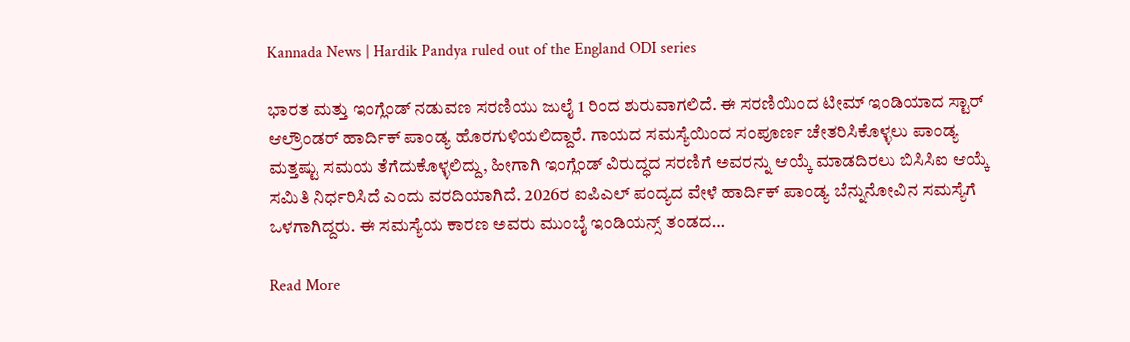Kannada News | Hardik Pandya ruled out of the England ODI series

ಭಾರತ ಮತ್ತು ಇಂಗ್ಲೆಂಡ್ ನಡುವಣ ಸರಣಿಯು ಜುಲೈ 1 ರಿಂದ ಶುರುವಾಗಲಿದೆ. ಈ ಸರಣಿಯಿಂದ ಟೀಮ್ ಇಂಡಿಯಾದ ಸ್ಟಾರ್ ಆಲ್ರೌಂಡರ್ ಹಾರ್ದಿಕ್ ಪಾಂಡ್ಯ ಹೊರಗುಳಿಯಲಿದ್ದಾರೆ. ಗಾಯದ ಸಮಸ್ಯೆಯಿಂದ ಸಂಪೂರ್ಣ ಚೇತರಿಸಿಕೊಳ್ಳಲು ಪಾಂಡ್ಯ ಮತ್ತಷ್ಟು ಸಮಯ ತೆಗೆದುಕೊಳ್ಳಲಿದ್ದು, ಹೀಗಾಗಿ ಇಂಗ್ಲೆಂಡ್ ವಿರುದ್ಧದ ಸರಣಿಗೆ ಅವರನ್ನು ಆಯ್ಕೆ ಮಾಡದಿರಲು ಬಿಸಿಸಿಐ ಆಯ್ಕೆ ಸಮಿತಿ ನಿರ್ಧರಿಸಿದೆ ಎಂದು ವರದಿಯಾಗಿದೆ. 2026ರ ಐಪಿಎಲ್ ಪಂದ್ಯದ ವೇಳೆ ಹಾರ್ದಿಕ್ ಪಾಂಡ್ಯ ಬೆನ್ನುನೋವಿನ ಸಮಸ್ಯೆಗೆ ಒಳಗಾಗಿದ್ದರು. ಈ ಸಮಸ್ಯೆಯ ಕಾರಣ ಅವರು ಮುಂಬೈ ಇಂಡಿಯನ್ಸ್ ತಂಡದ…

Read More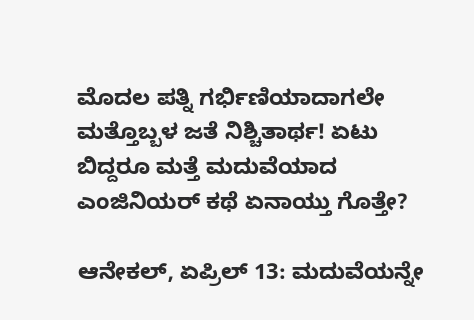ಮೊದಲ ಪತ್ನಿ ಗರ್ಭಿಣಿಯಾದಾಗಲೇ ಮತ್ತೊಬ್ಬಳ ಜತೆ ನಿಶ್ಚಿತಾರ್ಥ! ಏಟು ಬಿದ್ದರೂ ಮತ್ತೆ ಮದುವೆಯಾದ ಎಂಜಿನಿಯರ್ ಕಥೆ ಏನಾಯ್ತು ಗೊತ್ತೇ?

ಆನೇಕಲ್, ಏಪ್ರಿಲ್ 13: ಮದುವೆಯನ್ನೇ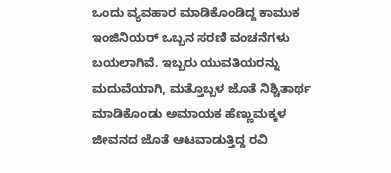ಒಂದು ವ್ಯವಹಾರ ಮಾಡಿಕೊಂಡಿದ್ದ ಕಾಮುಕ ಇಂಜಿನಿಯರ್ ಒಬ್ಬನ ಸರಣಿ ವಂಚನೆಗಳು ಬಯಲಾಗಿವೆ. ಇಬ್ಬರು ಯುವತಿಯರನ್ನು ಮದುವೆಯಾಗಿ, ಮತ್ತೊಬ್ಬಳ ಜೊತೆ ನಿಶ್ಚಿತಾರ್ಥ ಮಾಡಿಕೊಂಡು ಅಮಾಯಕ ಹೆಣ್ಣುಮಕ್ಕಳ ಜೀವನದ ಜೊತೆ ಆಟವಾಡುತ್ತಿದ್ದ ರವಿ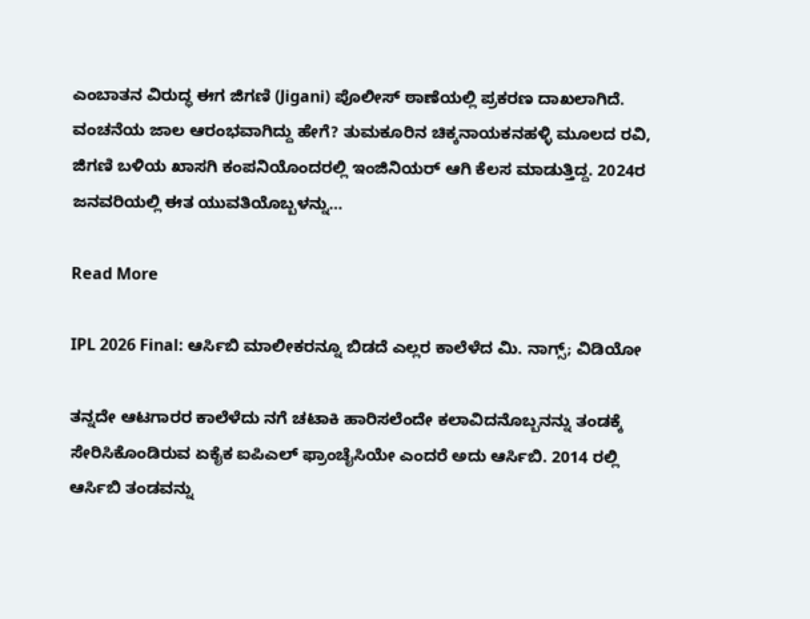ಎಂಬಾತನ ವಿರುದ್ಧ ಈಗ ಜಿಗಣಿ (Jigani) ಪೊಲೀಸ್ ಠಾಣೆಯಲ್ಲಿ ಪ್ರಕರಣ ದಾಖಲಾಗಿದೆ. ವಂಚನೆಯ ಜಾಲ ಆರಂಭವಾಗಿದ್ದು ಹೇಗೆ? ತುಮಕೂರಿನ ಚಿಕ್ಕನಾಯಕನಹಳ್ಳಿ ಮೂಲದ ರವಿ, ಜಿಗಣಿ ಬಳಿಯ ಖಾಸಗಿ ಕಂಪನಿಯೊಂದರಲ್ಲಿ ಇಂಜಿನಿಯರ್ ಆಗಿ ಕೆಲಸ ಮಾಡುತ್ತಿದ್ದ. 2024ರ ಜನವರಿಯಲ್ಲಿ ಈತ ಯುವತಿಯೊಬ್ಬಳನ್ನು…

Read More

IPL 2026 Final: ಆರ್ಸಿಬಿ ಮಾಲೀಕರನ್ನೂ ಬಿಡದೆ ಎಲ್ಲರ ಕಾಲೆಳೆದ ಮಿ. ನಾಗ್ಸ್; ವಿಡಿಯೋ

ತನ್ನದೇ ಆಟಗಾರರ ಕಾಲೆಳೆದು ನಗೆ ಚಟಾಕಿ ಹಾರಿಸಲೆಂದೇ ಕಲಾವಿದನೊಬ್ಬನನ್ನು ತಂಡಕ್ಕೆ ಸೇರಿಸಿಕೊಂಡಿರುವ ಏಕೈಕ ಐಪಿಎಲ್ ಫ್ರಾಂಚೈಸಿಯೇ ಎಂದರೆ ಅದು ಆರ್ಸಿಬಿ. 2014 ರಲ್ಲಿ ಆರ್ಸಿಬಿ ತಂಡವನ್ನು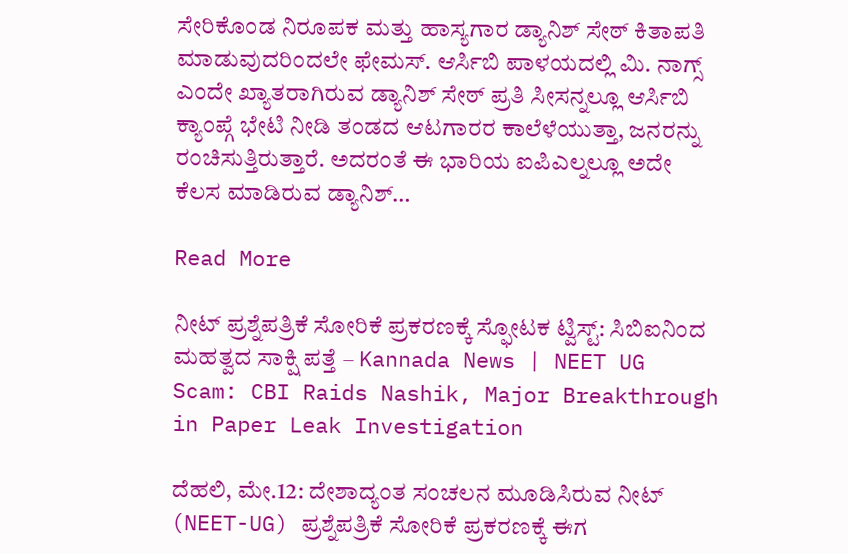ಸೇರಿಕೊಂಡ ನಿರೂಪಕ ಮತ್ತು ಹಾಸ್ಯಗಾರ ಡ್ಯಾನಿಶ್ ಸೇಠ್ ಕಿತಾಪತಿ ಮಾಡುವುದರಿಂದಲೇ ಫೇಮಸ್. ಆರ್ಸಿಬಿ ಪಾಳಯದಲ್ಲಿ ಮಿ. ನಾಗ್ಸ್ ಎಂದೇ ಖ್ಯಾತರಾಗಿರುವ ಡ್ಯಾನಿಶ್ ಸೇಠ್ ಪ್ರತಿ ಸೀಸನ್ನಲ್ಲೂ ಆರ್ಸಿಬಿ ಕ್ಯಾಂಪ್ಗೆ ಭೇಟಿ ನೀಡಿ ತಂಡದ ಆಟಗಾರರ ಕಾಲೆಳೆಯುತ್ತಾ, ಜನರನ್ನು ರಂಚಿಸುತ್ತಿರುತ್ತಾರೆ. ಅದರಂತೆ ಈ ಭಾರಿಯ ಐಪಿಎಲ್ನಲ್ಲೂ ಅದೇ ಕೆಲಸ ಮಾಡಿರುವ ಡ್ಯಾನಿಶ್…

Read More

ನೀಟ್ ಪ್ರಶ್ನೆಪತ್ರಿಕೆ ಸೋರಿಕೆ ಪ್ರಕರಣಕ್ಕೆ ಸ್ಫೋಟಕ ಟ್ವಿಸ್ಟ್: ಸಿಬಿಐನಿಂದ ಮಹತ್ವದ ಸಾಕ್ಷಿ ಪತ್ತೆ – Kannada News | NEET UG Scam: CBI Raids Nashik, Major Breakthrough in Paper Leak Investigation

ದೆಹಲಿ, ಮೇ.12: ದೇಶಾದ್ಯಂತ ಸಂಚಲನ ಮೂಡಿಸಿರುವ ನೀಟ್ (NEET-UG) ಪ್ರಶ್ನೆಪತ್ರಿಕೆ ಸೋರಿಕೆ ಪ್ರಕರಣಕ್ಕೆ ಈಗ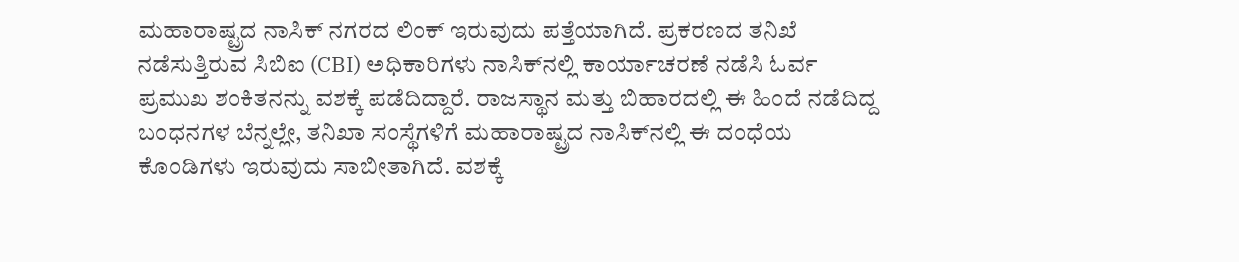ಮಹಾರಾಷ್ಟ್ರದ ನಾಸಿಕ್ ನಗರದ ಲಿಂಕ್ ಇರುವುದು ಪತ್ತೆಯಾಗಿದೆ. ಪ್ರಕರಣದ ತನಿಖೆ ನಡೆಸುತ್ತಿರುವ ಸಿಬಿಐ (CBI) ಅಧಿಕಾರಿಗಳು ನಾಸಿಕ್‌ನಲ್ಲಿ ಕಾರ್ಯಾಚರಣೆ ನಡೆಸಿ ಓರ್ವ ಪ್ರಮುಖ ಶಂಕಿತನನ್ನು ವಶಕ್ಕೆ ಪಡೆದಿದ್ದಾರೆ. ರಾಜಸ್ಥಾನ ಮತ್ತು ಬಿಹಾರದಲ್ಲಿ ಈ ಹಿಂದೆ ನಡೆದಿದ್ದ ಬಂಧನಗಳ ಬೆನ್ನಲ್ಲೇ, ತನಿಖಾ ಸಂಸ್ಥೆಗಳಿಗೆ ಮಹಾರಾಷ್ಟ್ರದ ನಾಸಿಕ್‌ನಲ್ಲಿ ಈ ದಂಧೆಯ ಕೊಂಡಿಗಳು ಇರುವುದು ಸಾಬೀತಾಗಿದೆ. ವಶಕ್ಕೆ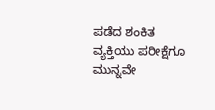ಪಡೆದ ಶಂಕಿತ ವ್ಯಕ್ತಿಯು ಪರೀಕ್ಷೆಗೂ ಮುನ್ನವೇ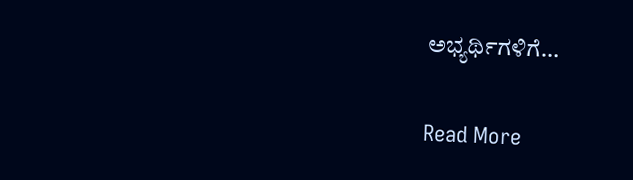ಅಭ್ಯರ್ಥಿಗಳಿಗೆ…

Read More